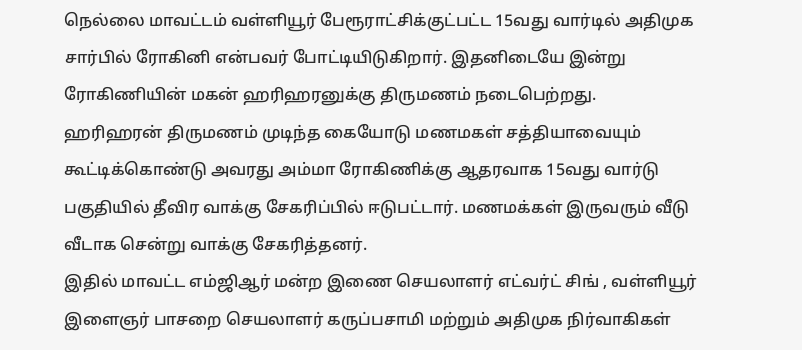நெல்லை மாவட்டம் வள்ளியூர் பேரூராட்சிக்குட்பட்ட 15வது வார்டில் அதிமுக சார்பில் ரோகினி என்பவர் போட்டியிடுகிறார். இதனிடையே இன்று ரோகிணியின் மகன் ஹரிஹரனுக்கு திருமணம் நடைபெற்றது.
ஹரிஹரன் திருமணம் முடிந்த கையோடு மணமகள் சத்தியாவையும் கூட்டிக்கொண்டு அவரது அம்மா ரோகிணிக்கு ஆதரவாக 15வது வார்டு பகுதியில் தீவிர வாக்கு சேகரிப்பில் ஈடுபட்டார். மணமக்கள் இருவரும் வீடு வீடாக சென்று வாக்கு சேகரித்தனர்.
இதில் மாவட்ட எம்ஜிஆர் மன்ற இணை செயலாளர் எட்வர்ட் சிங் , வள்ளியூர் இளைஞர் பாசறை செயலாளர் கருப்பசாமி மற்றும் அதிமுக நிர்வாகிகள்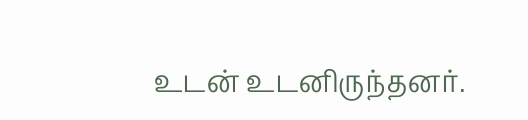உடன் உடனிருந்தனர்.